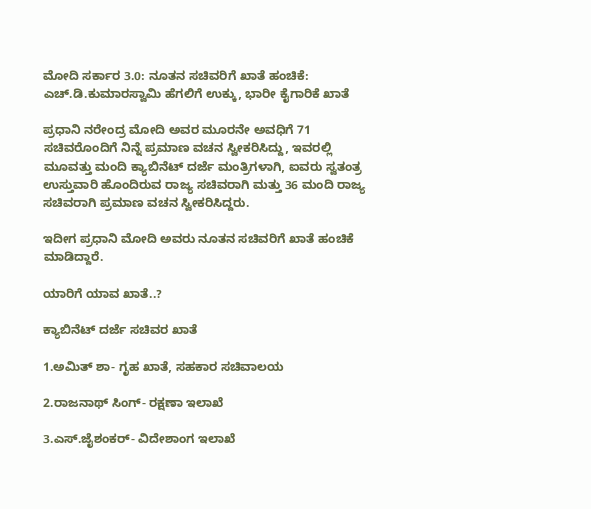ಮೋದಿ ಸರ್ಕಾರ 3.0: ನೂತನ ಸಚಿವರಿಗೆ ಖಾತೆ ಹಂಚಿಕೆ: ಎಚ್.ಡಿ.ಕುಮಾರಸ್ವಾಮಿ ಹೆಗಲಿಗೆ ಉಕ್ಕು, ಭಾರೀ ಕೈಗಾರಿಕೆ ಖಾತೆ

ಪ್ರಧಾನಿ ನರೇಂದ್ರ ಮೋದಿ ಅವರ‌ ಮೂರನೇ ಅವಧಿಗೆ 71 ಸಚಿವರೊಂದಿಗೆ ನಿನ್ನೆ ಪ್ರಮಾಣ ವಚನ ಸ್ವೀಕರಿಸಿದ್ದು, ಇವರಲ್ಲಿ ಮೂವತ್ತು ಮಂದಿ ಕ್ಯಾಬಿನೆಟ್ ದರ್ಜೆ ಮಂತ್ರಿಗಳಾಗಿ, ಐವರು ಸ್ವತಂತ್ರ ಉಸ್ತುವಾರಿ ಹೊಂದಿರುವ ರಾಜ್ಯ ಸಚಿವರಾಗಿ ಮತ್ತು 36 ಮಂದಿ ರಾಜ್ಯ ಸಚಿವರಾಗಿ ಪ್ರಮಾಣ ವಚನ ಸ್ವೀಕರಿಸಿದ್ದರು.

ಇದೀಗ ಪ್ರಧಾನಿ ಮೋದಿ ಅವರು ನೂತನ ಸಚಿವರಿಗೆ ಖಾತೆ ಹಂಚಿಕೆ ಮಾಡಿದ್ದಾರೆ.

ಯಾರಿಗೆ ಯಾವ ಖಾತೆ..?

ಕ್ಯಾಬಿನೆಟ್ ದರ್ಜೆ ಸಚಿವರ ಖಾತೆ

1.ಅಮಿತ್ ಶಾ- ಗೃಹ ಖಾತೆ, ಸಹಕಾರ ಸಚಿವಾಲಯ

2.ರಾಜನಾಥ್ ಸಿಂಗ್- ರಕ್ಷಣಾ ಇಲಾಖೆ

3.ಎಸ್.ಜೈಶಂಕರ್- ವಿದೇಶಾಂಗ ಇಲಾಖೆ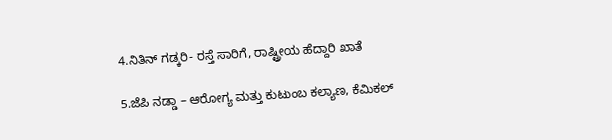4.ನಿತಿನ್ ಗಡ್ಕರಿ- ರಸ್ತೆ ಸಾರಿಗೆ, ರಾಷ್ಟ್ರೀಯ ಹೆದ್ದಾರಿ ಖಾತೆ

5.ಜೆಪಿ ನಡ್ಡಾ – ಆರೋಗ್ಯ ಮತ್ತು ಕುಟುಂಬ ಕಲ್ಯಾಣ, ಕೆಮಿಕಲ್‌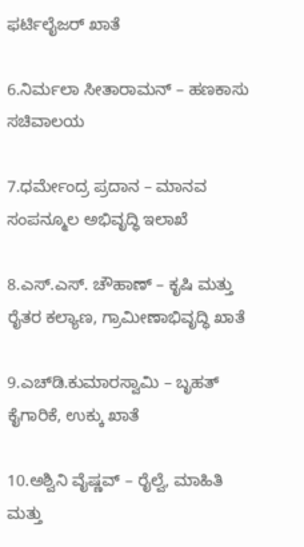ಫರ್ಟಿಲೈಜರ್‌ ಖಾತೆ

6.ನಿರ್ಮಲಾ ಸೀತಾರಾಮನ್‌ – ಹಣಕಾಸು ಸಚಿವಾಲಯ

7.ಧರ್ಮೇಂದ್ರ ಪ್ರದಾನ – ಮಾನವ ಸಂಪನ್ಮೂಲ ಅಭಿವೃದ್ಧಿ ಇಲಾಖೆ

8.ಎಸ್‌.ಎಸ್‌. ಚೌಹಾಣ್‌ – ಕೃಷಿ ಮತ್ತು ರೈತರ ಕಲ್ಯಾಣ, ಗ್ರಾಮೀಣಾಭಿವೃದ್ಧಿ ಖಾತೆ

9.ಎಚ್‌ಡಿ.ಕುಮಾರಸ್ವಾಮಿ – ಬೃಹತ್‌ ಕೈಗಾರಿಕೆ, ಉಕ್ಕು ಖಾತೆ

10.ಅಶ್ವಿನಿ ವೈಷ್ಣವ್‌ – ರೈಲ್ವೆ, ಮಾಹಿತಿ ಮತ್ತು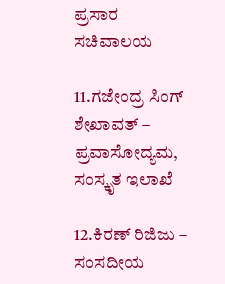ಪ್ರಸಾರ ಸಚಿವಾಲಯ

11.ಗಜೇಂದ್ರ ಸಿಂಗ್‌ ಶೇಖಾವತ್‌ – ಪ್ರವಾಸೋದ್ಯಮ, ಸಂಸ್ಕೃತ ಇಲಾಖೆ

12.ಕಿರಣ್‌ ರಿಜಿಜು – ಸಂಸದೀಯ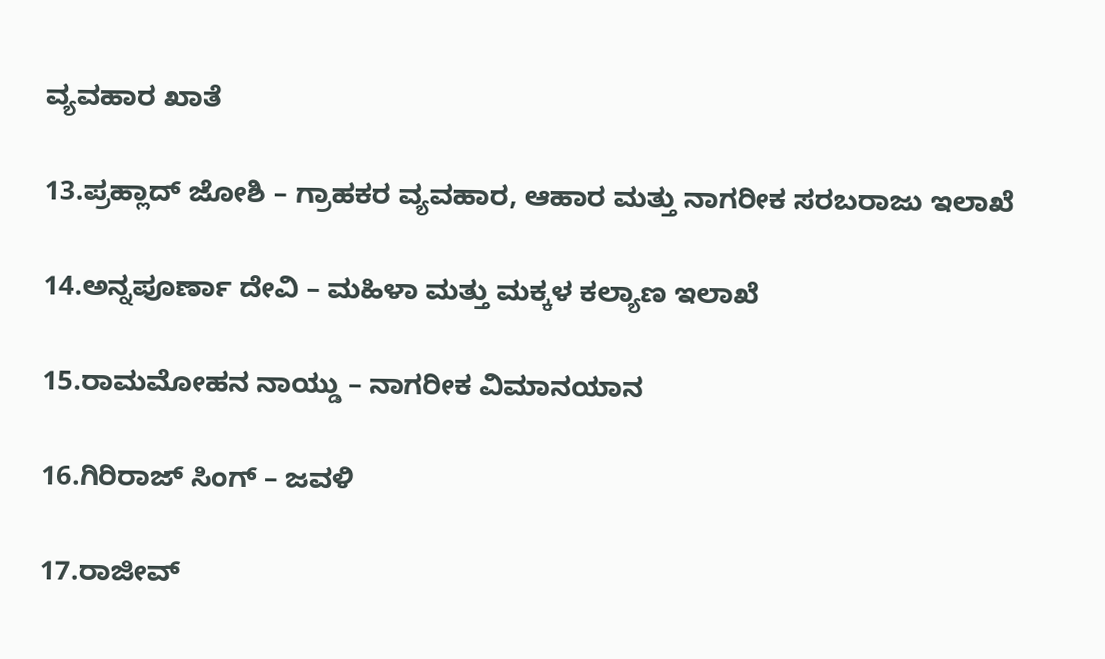ವ್ಯವಹಾರ ಖಾತೆ

13.ಪ್ರಹ್ಲಾದ್‌ ಜೋಶಿ – ಗ್ರಾಹಕರ ವ್ಯವಹಾರ, ಆಹಾರ ಮತ್ತು ನಾಗರೀಕ ಸರಬರಾಜು ಇಲಾಖೆ

14.ಅನ್ನಪೂರ್ಣಾ ದೇವಿ – ಮಹಿಳಾ ಮತ್ತು ಮಕ್ಕಳ ಕಲ್ಯಾಣ ಇಲಾಖೆ

15.ರಾಮಮೋಹನ ನಾಯ್ಡು – ನಾಗರೀಕ ವಿಮಾನಯಾನ

16.ಗಿರಿರಾಜ್‌ ಸಿಂಗ್‌ – ಜವಳಿ

17.ರಾಜೀವ್‌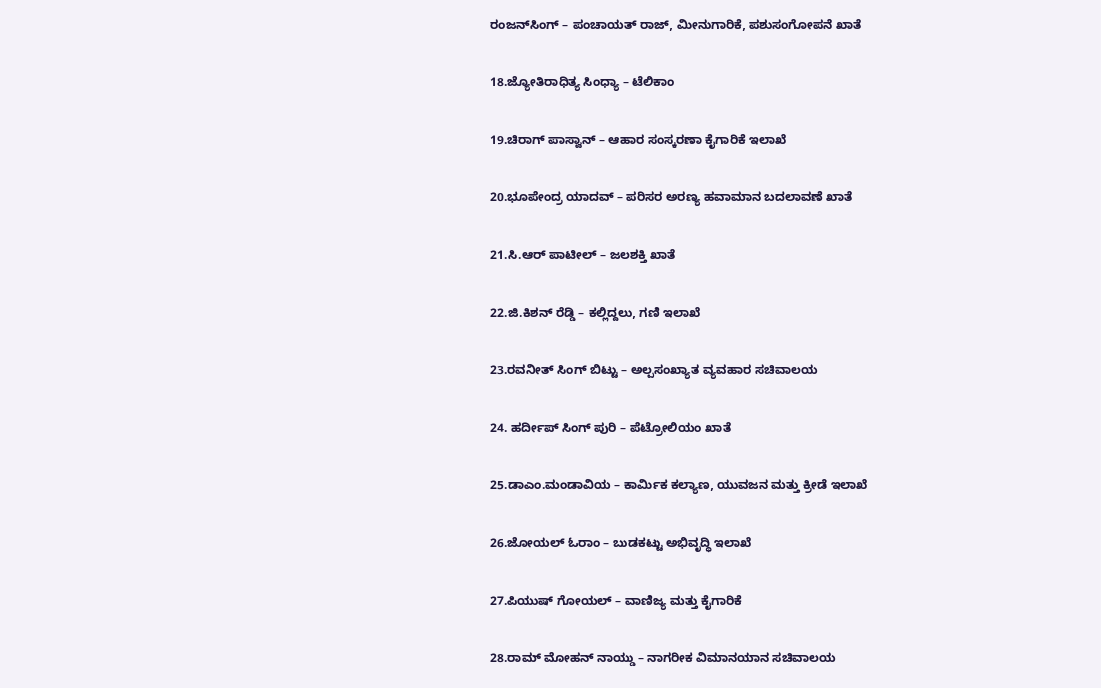ರಂಜನ್‌ಸಿಂಗ್‌ – ಪಂಚಾಯತ್‌ ರಾಜ್‌, ಮೀನುಗಾರಿಕೆ, ಪಶುಸಂಗೋಪನೆ ಖಾತೆ

18.ಜ್ಯೋತಿರಾಧಿತ್ಯ ಸಿಂಧ್ಯಾ – ಟೆಲಿಕಾಂ

19.ಚಿರಾಗ್‌ ಪಾಸ್ವಾನ್‌ – ಆಹಾರ ಸಂಸ್ಕರಣಾ ಕೈಗಾರಿಕೆ ಇಲಾಖೆ

20.ಭೂಪೇಂದ್ರ ಯಾದವ್‌ – ಪರಿಸರ ಅರಣ್ಯ ಹವಾಮಾನ ಬದಲಾವಣೆ ಖಾತೆ

21.ಸಿ.ಆರ್‌ ಪಾಟೀಲ್‌ – ಜಲಶಕ್ತಿ ಖಾತೆ

22.ಜಿ.ಕಿಶನ್‌ ರೆಡ್ಡಿ – ಕಲ್ಲಿದ್ದಲು, ಗಣಿ ಇಲಾಖೆ

23.ರವನೀತ್‌ ಸಿಂಗ್‌ ಬಿಟ್ಟು – ಅಲ್ಪಸಂಖ್ಯಾತ ವ್ಯವಹಾರ ಸಚಿವಾಲಯ

24. ಹರ್ದೀಪ್‌ ಸಿಂಗ್‌ ಪುರಿ – ಪೆಟ್ರೋಲಿಯಂ ಖಾತೆ

25.ಡಾಎಂ.ಮಂಡಾವಿಯ – ಕಾರ್ಮಿಕ ಕಲ್ಯಾಣ, ಯುವಜನ ಮತ್ತು ಕ್ರೀಡೆ ಇಲಾಖೆ

26.ಜೋಯಲ್‌ ಓರಾಂ – ಬುಡಕಟ್ಟು ಅಭಿವೃದ್ಧಿ ಇಲಾಖೆ

27.ಪಿಯುಷ್‌ ಗೋಯಲ್‌ – ವಾಣಿಜ್ಯ ಮತ್ತು ಕೈಗಾರಿಕೆ

28.ರಾಮ್‌ ಮೋಹನ್‌ ನಾಯ್ಡು – ನಾಗರೀಕ ವಿಮಾನಯಾನ ಸಚಿವಾಲಯ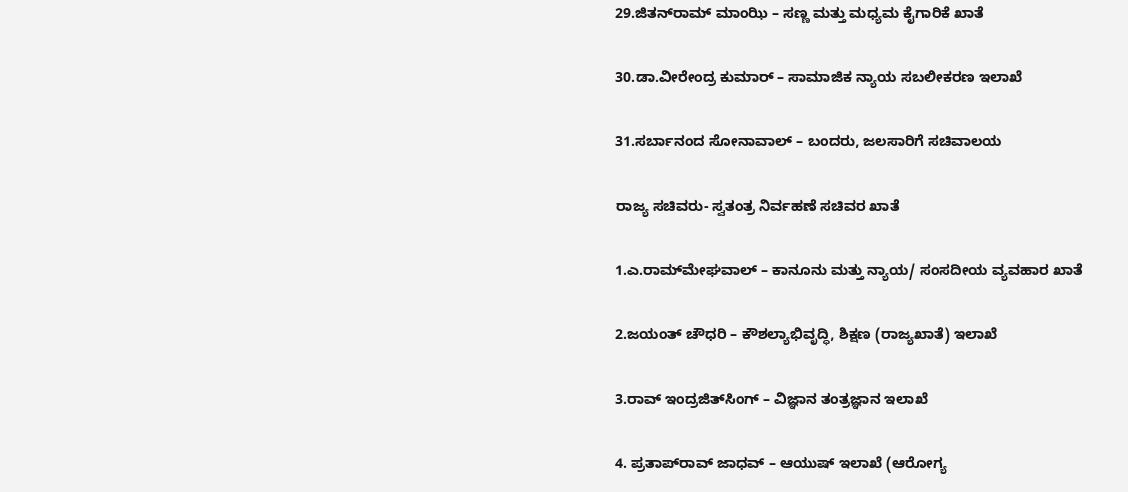29.ಜಿತನ್‌ರಾಮ್‌ ಮಾಂಝಿ – ಸಣ್ಣ ಮತ್ತು ಮಧ್ಯಮ ಕೈಗಾರಿಕೆ ಖಾತೆ

30.ಡಾ.ವೀರೇಂದ್ರ ಕುಮಾರ್‌ – ಸಾಮಾಜಿಕ ನ್ಯಾಯ ಸಬಲೀಕರಣ ಇಲಾಖೆ

31.ಸರ್ಬಾನಂದ ಸೋನಾವಾಲ್‌ – ಬಂದರು, ಜಲಸಾರಿಗೆ ಸಚಿವಾಲಯ

ರಾಜ್ಯ ಸಚಿವರು- ಸ್ವತಂತ್ರ ನಿರ್ವಹಣೆ ಸಚಿವರ ಖಾತೆ

1.ಎ.ರಾಮ್‌ಮೇಘವಾಲ್‌ – ಕಾನೂನು ಮತ್ತು ನ್ಯಾಯ/ ಸಂಸದೀಯ ವ್ಯವಹಾರ ಖಾತೆ

2.ಜಯಂತ್‌ ಚೌಧರಿ – ಕೌಶಲ್ಯಾಭಿವೃದ್ಧಿ, ಶಿಕ್ಷಣ (ರಾಜ್ಯಖಾತೆ) ಇಲಾಖೆ

3.ರಾವ್‌ ಇಂದ್ರಜಿತ್‌ಸಿಂಗ್‌ – ವಿಜ್ಞಾನ ತಂತ್ರಜ್ಞಾನ ಇಲಾಖೆ

4. ಪ್ರತಾಪ್‌ರಾವ್‌ ಜಾಧವ್‌ – ಆಯುಷ್‌ ಇಲಾಖೆ (ಆರೋಗ್ಯ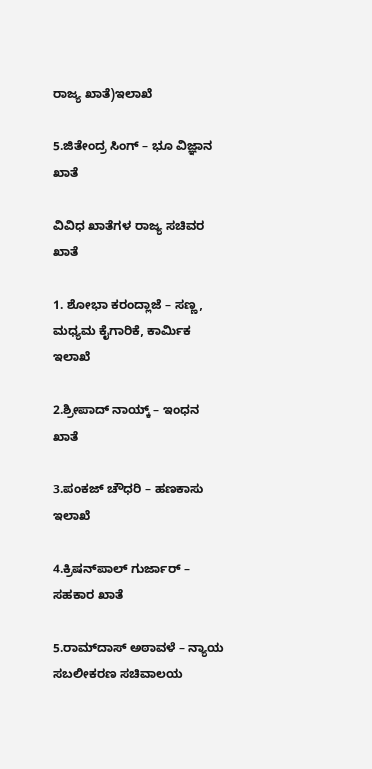ರಾಜ್ಯ ಖಾತೆ)ಇಲಾಖೆ

5.ಜಿತೇಂದ್ರ ಸಿಂಗ್‌ – ಭೂ ವಿಜ್ಞಾನ ಖಾತೆ

ವಿವಿಧ ಖಾತೆಗಳ ರಾಜ್ಯ ಸಚಿವರ ಖಾತೆ

1. ಶೋಭಾ ಕರಂದ್ಲಾಜೆ – ಸಣ್ಣ, ಮಧ್ಯಮ ಕೈಗಾರಿಕೆ, ಕಾರ್ಮಿಕ ಇಲಾಖೆ

2.ಶ್ರೀಪಾದ್‌ ನಾಯ್ಕ್‌ – ಇಂಧನ ಖಾತೆ

3.ಪಂಕಜ್‌ ಚೌಧರಿ – ಹಣಕಾಸು ಇಲಾಖೆ

4.ಕ್ರಿಷನ್‌ಪಾಲ್‌ ಗುರ್ಜಾರ್‌ – ಸಹಕಾರ‌ ಖಾತೆ

5.ರಾಮ್‌ದಾಸ್‌ ಅಠಾವಳೆ – ನ್ಯಾಯ ಸಬಲೀಕರಣ ಸಚಿವಾಲಯ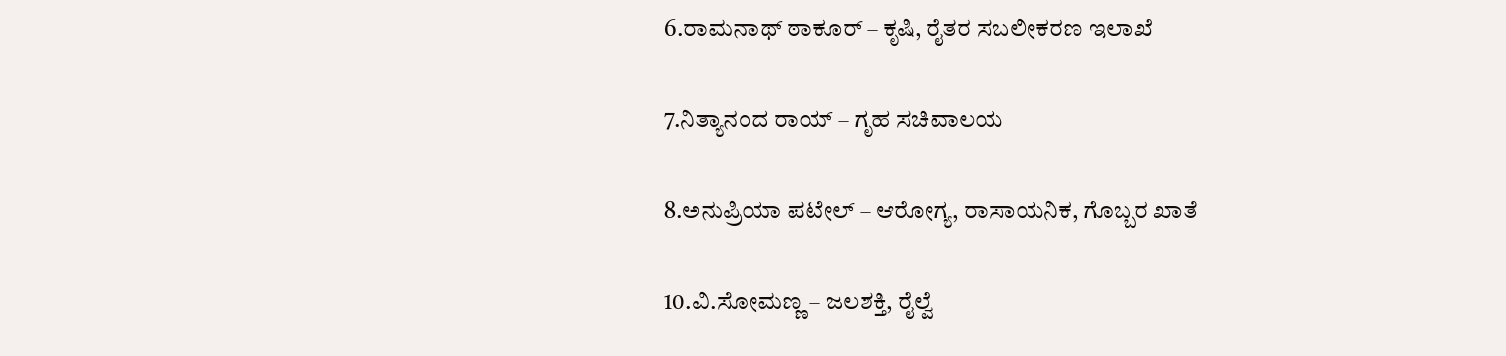6.ರಾಮನಾಥ್‌ ಠಾಕೂರ್‌ – ಕೃಷಿ, ರೈತರ ಸಬಲೀಕರಣ ಇಲಾಖೆ

7.ನಿತ್ಯಾನಂದ ರಾಯ್‌ – ಗೃಹ ಸಚಿವಾಲಯ

8.ಅನುಪ್ರಿಯಾ ಪಟೇಲ್‌ – ಆರೋಗ್ಯ, ರಾಸಾಯನಿಕ, ಗೊಬ್ಬರ‌ ಖಾತೆ

10.ವಿ.ಸೋಮಣ್ಣ – ಜಲಶಕ್ತಿ, ರೈಲ್ವೆ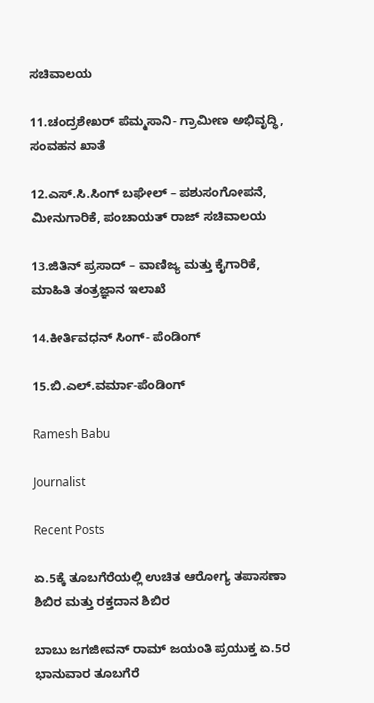ಸಚಿವಾಲಯ

11.ಚಂದ್ರಶೇಖರ್‌ ಪೆಮ್ಮಸಾನಿ- ಗ್ರಾಮೀಣ ಅಭಿವೃದ್ಧಿ, ಸಂವಹನ ಖಾತೆ

12.ಎಸ್‌.ಸಿ.ಸಿಂಗ್‌ ಬಘೇಲ್‌ – ಪಶುಸಂಗೋಪನೆ, ಮೀನುಗಾರಿಕೆ, ಪಂಚಾಯತ್‌ ರಾಜ್‌ ಸಚಿವಾಲಯ

13.ಜಿತಿನ್‌ ಪ್ರಸಾದ್‌ – ವಾಣಿಜ್ಯ ಮತ್ತು ಕೈಗಾರಿಕೆ, ಮಾಹಿತಿ ತಂತ್ರಜ್ಞಾನ ಇಲಾಖೆ

14.ಕೀರ್ತಿವಧನ್‌ ಸಿಂಗ್‌- ಪೆಂಡಿಂಗ್

15.ಬಿ.ಎಲ್‌.ವರ್ಮಾ-ಪೆಂಡಿಂಗ್

Ramesh Babu

Journalist

Recent Posts

ಏ.5ಕ್ಕೆ ತೂಬಗೆರೆಯಲ್ಲಿ ಉಚಿತ ಆರೋಗ್ಯ ತಪಾಸಣಾ ಶಿಬಿರ ಮತ್ತು ರಕ್ತದಾನ ಶಿಬಿರ

ಬಾಬು ಜಗಜೀವನ್ ರಾಮ್ ಜಯಂತಿ ಪ್ರಯುಕ್ತ ಏ.5ರ ಭಾನುವಾರ ತೂಬಗೆರೆ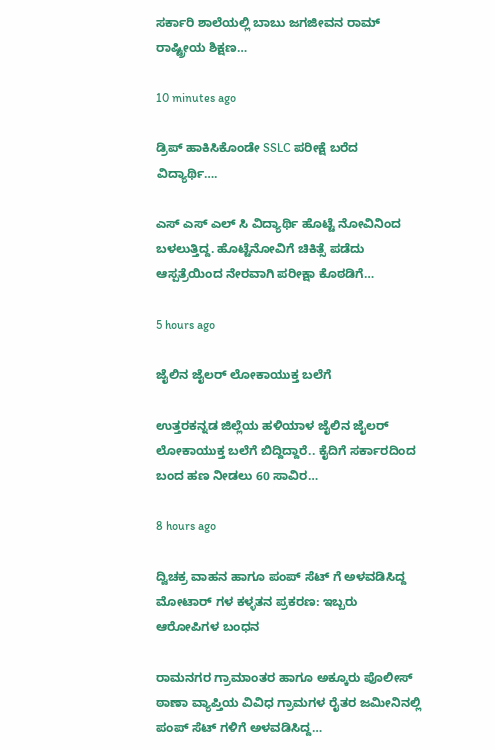ಸರ್ಕಾರಿ ಶಾಲೆಯಲ್ಲಿ ಬಾಬು ಜಗಜೀವನ ರಾಮ್ ರಾಷ್ಟ್ರೀಯ ಶಿಕ್ಷಣ…

10 minutes ago

ಡ್ರಿಪ್ ಹಾಕಿಸಿಕೊಂಡೇ SSLC ಪರೀಕ್ಷೆ ಬರೆದ ವಿದ್ಯಾರ್ಥಿ….

ಎಸ್ ಎಸ್ ಎಲ್ ಸಿ ವಿದ್ಯಾರ್ಥಿ ಹೊಟ್ಟೆ ನೋವಿನಿಂದ ಬಳಲುತ್ತಿದ್ದ. ಹೊಟ್ಟೆನೋವಿಗೆ ಚಿಕಿತ್ಸೆ ಪಡೆದು ಆಸ್ಪತ್ರೆಯಿಂದ ನೇರವಾಗಿ ಪರೀಕ್ಷಾ ಕೊಠಡಿಗೆ…

5 hours ago

ಜೈಲಿನ ಜೈಲರ್ ಲೋಕಾಯುಕ್ತ ಬಲೆಗೆ

ಉತ್ತರಕನ್ನಡ ಜಿಲ್ಲೆಯ ಹಳಿಯಾಳ ಜೈಲಿನ ಜೈಲರ್ ಲೋಕಾಯುಕ್ತ ಬಲೆಗೆ ಬಿದ್ದಿದ್ದಾರೆ.. ಕೈದಿಗೆ ಸರ್ಕಾರದಿಂದ ಬಂದ ಹಣ ನೀಡಲು 60 ಸಾವಿರ…

8 hours ago

ದ್ವಿಚಕ್ರ ವಾಹನ ಹಾಗೂ ಪಂಪ್ ಸೆಟ್ ಗೆ ಅಳವಡಿಸಿದ್ದ ಮೋಟಾರ್ ಗಳ ಕಳ್ಳತನ ಪ್ರಕರಣ: ಇಬ್ಬರು ಆರೋಪಿಗಳ ಬಂಧನ

ರಾಮನಗರ ಗ್ರಾಮಾಂತರ ಹಾಗೂ ಅಕ್ಕೂರು ಪೊಲೀಸ್ ಠಾಣಾ ವ್ಯಾಪ್ತಿಯ ವಿವಿಧ ಗ್ರಾಮಗಳ ರೈತರ ಜಮೀನಿನಲ್ಲಿ ಪಂಪ್ ಸೆಟ್ ಗಳಿಗೆ ಅಳವಡಿಸಿದ್ದ…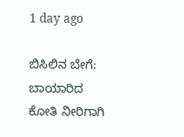1 day ago

ಬಿಸಿಲಿನ ಬೇಗೆ: ಬಾಯಾರಿದ ಕೋತಿ ನೀರಿಗಾಗಿ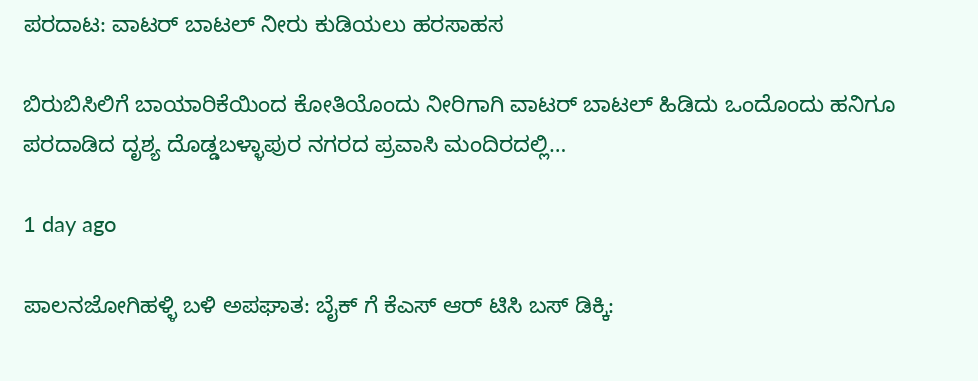ಪರದಾಟ: ವಾಟರ್ ಬಾಟಲ್ ನೀರು ಕುಡಿಯಲು ಹರಸಾಹಸ

ಬಿರುಬಿಸಿಲಿಗೆ ಬಾಯಾರಿಕೆಯಿಂದ ಕೋತಿಯೊಂದು ನೀರಿಗಾಗಿ ವಾಟರ್ ಬಾಟಲ್ ಹಿಡಿದು ಒಂದೊಂದು ಹನಿಗೂ ಪರದಾಡಿದ ದೃಶ್ಯ ದೊಡ್ಡಬಳ್ಳಾಪುರ ನಗರದ ಪ್ರವಾಸಿ ಮಂದಿರದಲ್ಲಿ…

1 day ago

ಪಾಲನಜೋಗಿಹಳ್ಳಿ ಬಳಿ ಅಪಘಾತ: ಬೈಕ್ ಗೆ ಕೆಎಸ್ ಆರ್ ಟಿಸಿ ಬಸ್ ಡಿಕ್ಕಿ: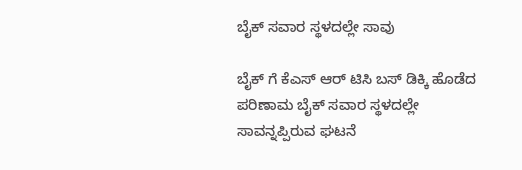ಬೈಕ್ ಸವಾರ ಸ್ಥಳದಲ್ಲೇ ಸಾವು

ಬೈಕ್ ಗೆ ಕೆಎಸ್ ಆರ್ ಟಿಸಿ ಬಸ್ ಡಿಕ್ಕಿ ಹೊಡೆದ ಪರಿಣಾಮ ಬೈಕ್ ಸವಾರ ಸ್ಥಳದಲ್ಲೇ ಸಾವನ್ನಪ್ಪಿರುವ ಘಟನೆ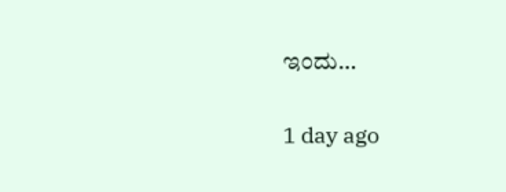ಇಂದು…

1 day ago